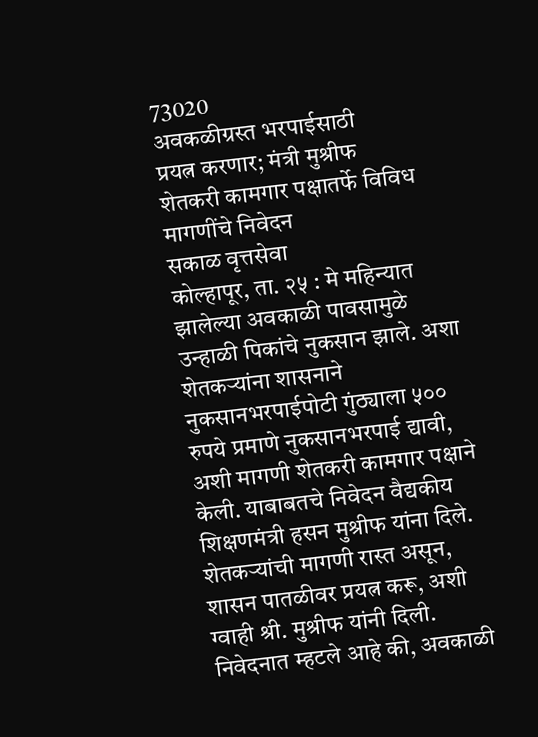73020
अवकळीग्रस्त भरपाईसाठी
प्रयत्न करणार; मंत्री मुश्रीफ
शेतकरी कामगार पक्षातर्फे विविध मागणींचे निवेदन
सकाळ वृत्तसेवा
कोल्हापूर, ता. २५ : मे महिन्यात झालेल्या अवकाळी पावसामुळे उन्हाळी पिकांचे नुकसान झाले. अशा शेतकऱ्यांना शासनाने नुकसानभरपाईपोटी गुंठ्याला ५०० रुपये प्रमाणे नुकसानभरपाई द्यावी, अशी मागणी शेतकरी कामगार पक्षाने केली. याबाबतचे निवेदन वैद्यकीय शिक्षणमंत्री हसन मुश्रीफ यांना दिले. शेतकऱ्यांची मागणी रास्त असून, शासन पातळीवर प्रयत्न करू, अशी ग्वाही श्री. मुश्रीफ यांनी दिली.
निवेदनात म्हटले आहे की, अवकाळी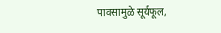पावसामुळे सूर्यफूल,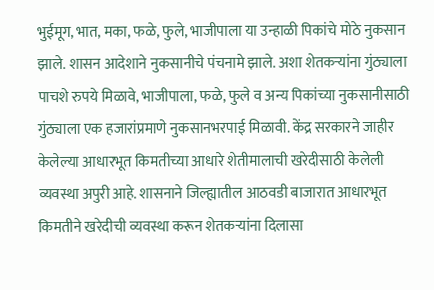भुईमूग, भात, मका, फळे, फुले, भाजीपाला या उन्हाळी पिकांचे मोठे नुकसान झाले. शासन आदेशाने नुकसानीचे पंचनामे झाले. अशा शेतकऱ्यांना गुंठ्याला पाचशे रुपये मिळावे, भाजीपाला, फळे, फुले व अन्य पिकांच्या नुकसानीसाठी गुंठ्याला एक हजारांप्रमाणे नुकसानभरपाई मिळावी. केंद्र सरकारने जाहीर केलेल्या आधारभूत किमतीच्या आधारे शेतीमालाची खरेदीसाठी केलेली व्यवस्था अपुरी आहे. शासनाने जिल्ह्यातील आठवडी बाजारात आधारभूत किमतीने खरेदीची व्यवस्था करून शेतकऱ्यांना दिलासा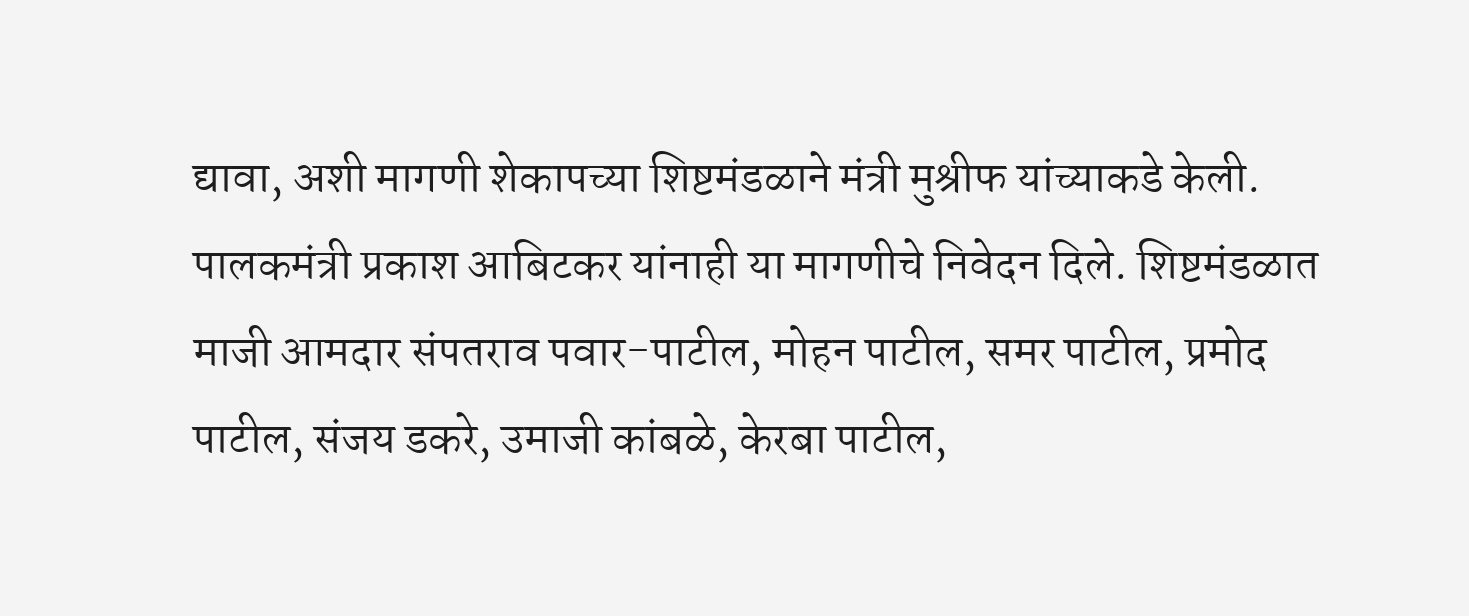द्यावा, अशी मागणी शेकापच्या शिष्टमंडळाने मंत्री मुश्रीफ यांच्याकडे केली. पालकमंत्री प्रकाश आबिटकर यांनाही या मागणीचे निवेदन दिले. शिष्टमंडळात माजी आमदार संपतराव पवार-पाटील, मोहन पाटील, समर पाटील, प्रमोद पाटील, संजय डकरे, उमाजी कांबळे, केरबा पाटील,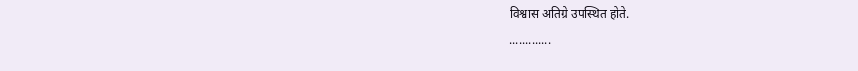विश्वास अतिग्रे उपस्थित होते.
.............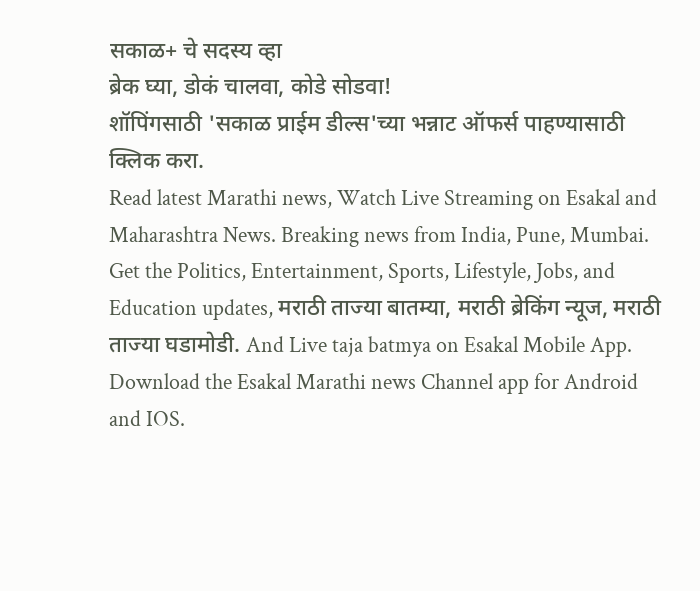सकाळ+ चे सदस्य व्हा
ब्रेक घ्या, डोकं चालवा, कोडे सोडवा!
शॉपिंगसाठी 'सकाळ प्राईम डील्स'च्या भन्नाट ऑफर्स पाहण्यासाठी क्लिक करा.
Read latest Marathi news, Watch Live Streaming on Esakal and Maharashtra News. Breaking news from India, Pune, Mumbai. Get the Politics, Entertainment, Sports, Lifestyle, Jobs, and Education updates, मराठी ताज्या बातम्या, मराठी ब्रेकिंग न्यूज, मराठी ताज्या घडामोडी. And Live taja batmya on Esakal Mobile App. Download the Esakal Marathi news Channel app for Android and IOS.